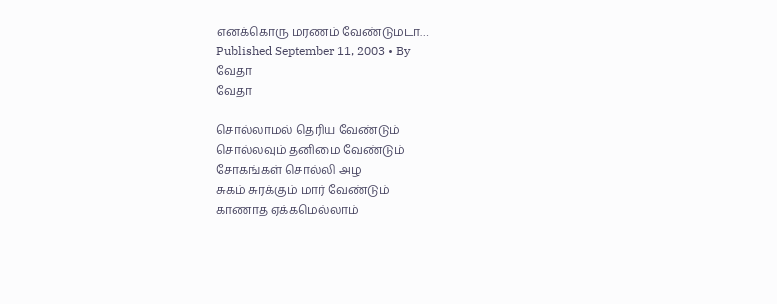எனக்கொரு மரணம் வேண்டுமடா…
Published September 11, 2003 • By
வேதா
வேதா

சொல்லாமல் தெரிய வேண்டும்
சொல்லவும் தனிமை வேண்டும்
சோகங்கள் சொல்லி அழ
சுகம் சுரக்கும் மார் வேண்டும்
காணாத ஏக்கமெல்லாம்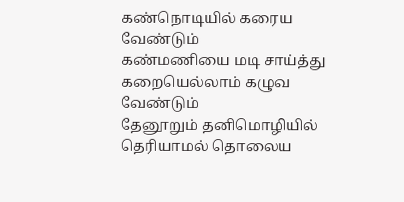கண்நொடியில் கரைய வேண்டும்
கண்மணியை மடி சாய்த்து
கறையெல்லாம் கழுவ வேண்டும்
தேனூறும் தனிமொழியில்
தெரியாமல் தொலைய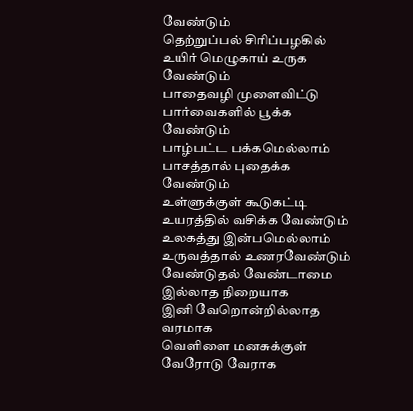வேண்டும்
தெற்றுப்பல் சிரிப்பழகில்
உயிர் மெழுகாய் உருக வேண்டும்
பாதைவழி முளைவிட்டு
பார்வைகளில் பூக்க வேண்டும்
பாழ்பட்ட பக்கமெல்லாம்
பாசத்தால் புதைக்க வேண்டும்
உள்ளுக்குள் கூடுகட்டி
உயரத்தில் வசிக்க வேண்டும்
உலகத்து இன்பமெல்லாம்
உருவத்தால் உணரவேண்டும்
வேண்டுதல் வேண்டாமை இல்லாத நிறையாக
இனி வேறொன்றில்லாத வரமாக
வெளிளை மனசுக்குள் வேரோடு வேராக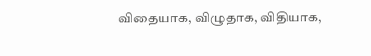விதையாக, விழுதாக, விதியாக,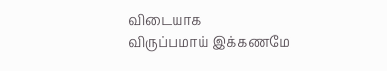விடையாக
விருப்பமாய் இக்கணமே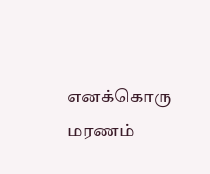எனக்கொரு மரணம்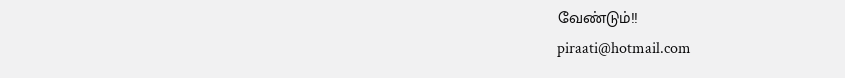வேண்டும்!!
piraati@hotmail.com